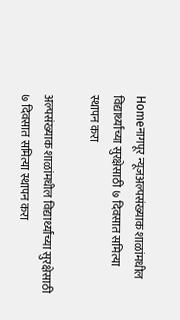Homeनागपूर न्यूजअल्पसंख्याक शाळांमधील विद्यार्थ्यांच्या सुरक्षेसाठी ७ दिवसात समित्या स्थापन करा

अल्पसंख्याक शाळांमधील विद्यार्थ्यांच्या सुरक्षेसाठी ७ दिवसात समित्या स्थापन करा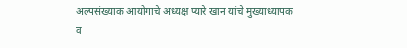अल्पसंख्याक आयोगाचे अध्यक्ष प्यारे खान यांचे मुख्याध्यापक व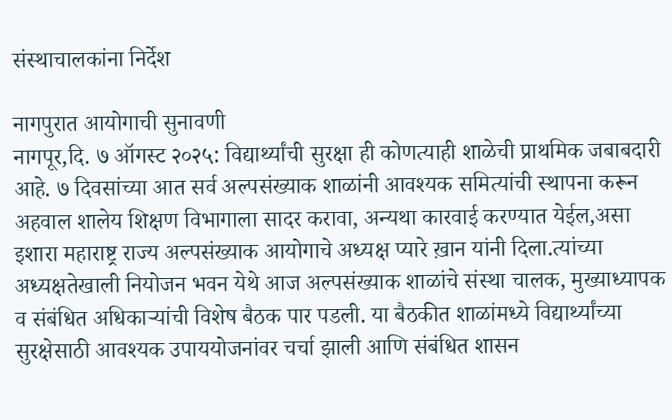संस्थाचालकांना निर्देश

नागपुरात आयोगाची सुनावणी
नागपूर,दि. ७ ऑगस्ट २०२५: विद्यार्थ्यांची सुरक्षा ही कोणत्याही शाळेची प्राथमिक जबाबदारी आहे. ७ दिवसांच्या आत सर्व अल्पसंख्याक शाळांनी आवश्यक समित्यांची स्थापना करून अहवाल शालेय शिक्षण विभागाला सादर करावा, अन्यथा कारवाई करण्यात येईल,असा इशारा महाराष्ट्र राज्य अल्पसंख्याक आयोगाचे अध्यक्ष प्यारे ख़ान यांनी दिला.त्यांच्या अध्यक्षतेखाली नियोजन भवन येथे आज अल्पसंख्याक शाळांचे संस्था चालक, मुख्याध्यापक व संबंधित अधिकाऱ्यांची विशेष बैठक पार पडली. या बैठकीत शाळांमध्ये विद्यार्थ्यांच्या सुरक्षेसाठी आवश्यक उपाययोजनांवर चर्चा झाली आणि संबंधित शासन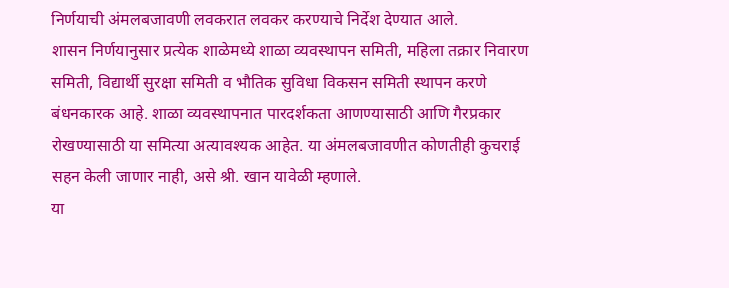निर्णयाची अंमलबजावणी लवकरात लवकर करण्याचे निर्देश देण्यात आले.
शासन निर्णयानुसार प्रत्येक शाळेमध्ये शाळा व्यवस्थापन समिती, महिला तक्रार निवारण समिती, विद्यार्थी सुरक्षा समिती व भौतिक सुविधा विकसन समिती स्थापन करणे बंधनकारक आहे. शाळा व्यवस्थापनात पारदर्शकता आणण्यासाठी आणि गैरप्रकार रोखण्यासाठी या समित्या अत्यावश्यक आहेत. या अंमलबजावणीत कोणतीही कुचराई सहन केली जाणार नाही, असे श्री. खान यावेळी म्हणाले.
या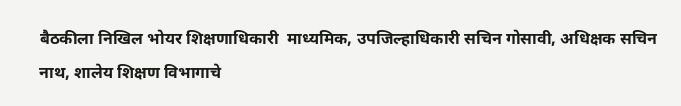बैठकीला निखिल भोयर शिक्षणाधिकारी  माध्यमिक, उपजिल्हाधिकारी सचिन गोसावी, अधिक्षक सचिन नाथ, शालेय शिक्षण विभागाचे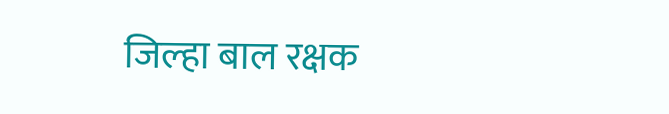जिल्हा बाल रक्षक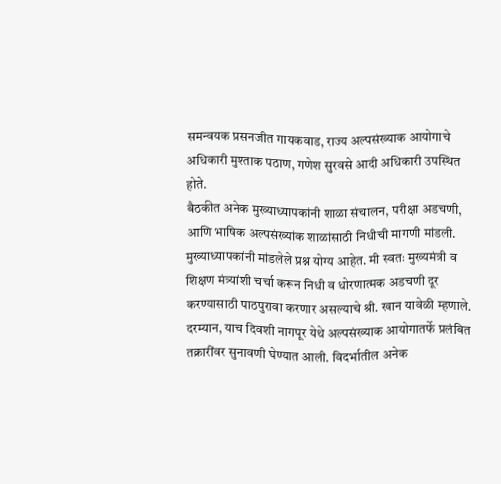समन्वयक प्रसनजीत गायकवाड, राज्य अल्पसंख्याक आयोगाचे अधिकारी मुश्ताक पठाण, गणेश सुरवसे आदी अधिकारी उपस्थित होते.
बैठकीत अनेक मुख्याध्यापकांनी शाळा संचालन, परीक्षा अडचणी, आणि भाषिक अल्पसंख्यांक शाळांसाठी निधीची मागणी मांडली. मुख्याध्यापकांनी मांडलेले प्रश्न योग्य आहेत. मी स्वतः मुख्यमंत्री व शिक्षण मंत्र्यांशी चर्चा करून निधी व धोरणात्मक अडचणी दूर करण्यासाठी पाठपुरावा करणार असल्याचे श्री. खान यावेळी म्हणाले.
दरम्यान, याच दिवशी नागपूर येथे अल्पसंख्याक आयोगातर्फे प्रलंबित तक्रारींवर सुनावणी घेण्यात आली. विदर्भातील अनेक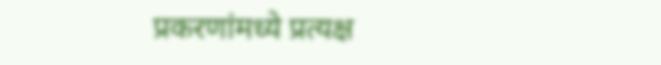प्रकरणांमध्ये प्रत्यक्ष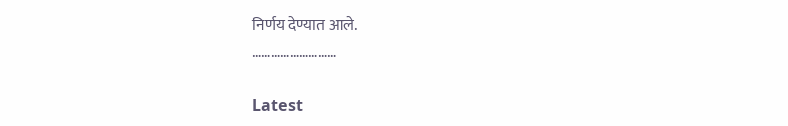निर्णय देण्यात आले.
………………………

Latest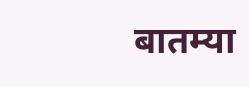बातम्या